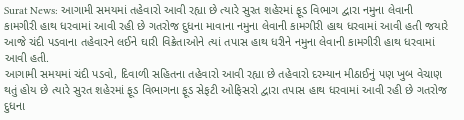Surat News: આગામી સમયમાં તહેવારો આવી રહ્યા છે ત્યારે સુરત શહેરમાં ફૂડ વિભાગ દ્વારા નમુના લેવાની કામગીરી હાથ ધરવામાં આવી રહી છે ગતરોજ દુધના માવાના નમુના લેવાની કામગીરી હાથ ધરવામાં આવી હતી જયારે આજે ચંદી પડવાના તહેવારને લઈને ઘારી વિક્રેતાઓને ત્યાં તપાસ હાથ ધરીને નમુના લેવાની કામગીરી હાથ ધરવામાં આવી હતી.
આગામી સમયમાં ચંદી પડવો, દિવાળી સહિતના તહેવારો આવી રહ્યા છે તહેવારો દરમ્યાન મીઠાઈનું પણ ખુબ વેચાણ થતું હોય છે ત્યારે સુરત શહેરમાં ફૂડ વિભાગના ફૂડ સેફટી ઓફિસરો દ્વારા તપાસ હાથ ધરવામાં આવી રહી છે ગતરોજ દુધના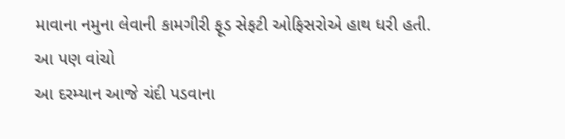માવાના નમુના લેવાની કામગીરી ફૂડ સેફટી ઓફિસરોએ હાથ ધરી હતી.
આ પણ વાંચો
આ દરમ્યાન આજે ચંદી પડવાના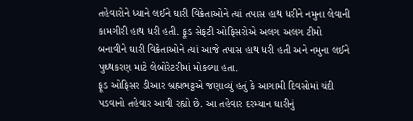તહેવારોને ધ્યાને લઈને ઘારી વિક્રેતાઓને ત્યાં તપાસ હાથ ધરીને નમુના લેવાની કામગીરી હાથ ધરી હતી. ફૂડ સેફટી ઓફિસરોએ અલગ અલગ ટીમો બનાવીને ઘારી વિક્રેતાઓને ત્યાં આજે તપાસ હાથ ધરી હતી અને નમુના લઈને પુથ્થકરણ માટે લેબોરેટરીમાં મોકલ્યા હતા.
ફૂડ ઓફિસર ડીઆર બ્રહ્મભટ્ટએ જણાવ્યું હતું કે આગામી દિવસોમાં ચંદી પડવાનો તહેવાર આવી રહ્યો છે. આ તહેવાર દરમ્યાન ઘારીનું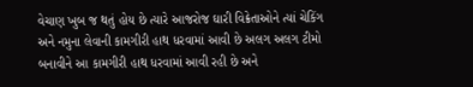વેચાણ ખુબ જ થતું હોય છે ત્યારે આજરોજ ઘારી વિક્રેતાઓને ત્યાં ચેકિંગ અને નમુના લેવાની કામગીરી હાથ ધરવામાં આવી છે અલગ અલગ ટીમો બનાવીને આ કામગીરી હાથ ધરવામાં આવી રહી છે અને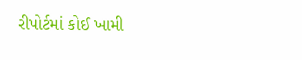રીપોર્ટમાં કોઈ ખામી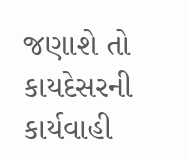જણાશે તો કાયદેસરની કાર્યવાહી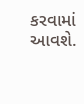કરવામાં આવશે.